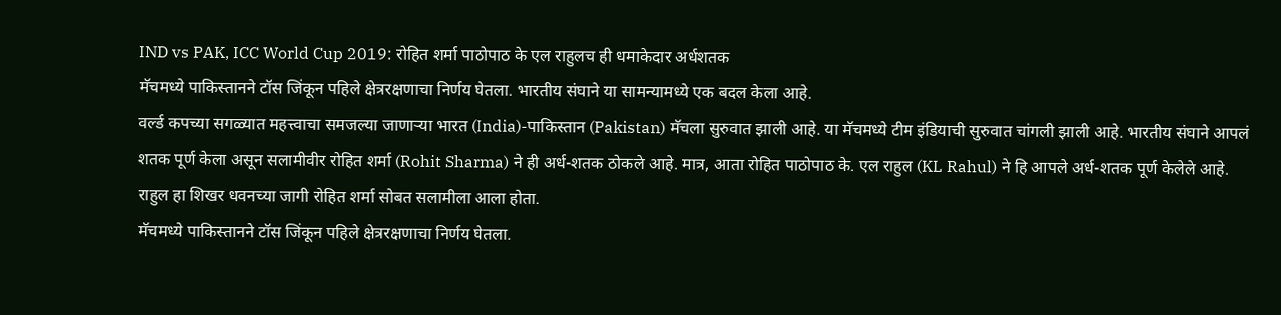IND vs PAK, ICC World Cup 2019: रोहित शर्मा पाठोपाठ के एल राहुलच ही धमाकेदार अर्धशतक
मॅचमध्ये पाकिस्तानने टॉस जिंकून पहिले क्षेत्ररक्षणाचा निर्णय घेतला. भारतीय संघाने या सामन्यामध्ये एक बदल केला आहे.
वर्ल्ड कपच्या सगळ्यात महत्त्वाचा समजल्या जाणाऱ्या भारत (India)-पाकिस्तान (Pakistan) मॅचला सुरुवात झाली आहे. या मॅचमध्ये टीम इंडियाची सुरुवात चांगली झाली आहे. भारतीय संघाने आपलं शतक पूर्ण केला असून सलामीवीर रोहित शर्मा (Rohit Sharma) ने ही अर्ध-शतक ठोकले आहे. मात्र, आता रोहित पाठोपाठ के. एल राहुल (KL Rahul) ने हि आपले अर्ध-शतक पूर्ण केलेले आहे. राहुल हा शिखर धवनच्या जागी रोहित शर्मा सोबत सलामीला आला होता.
मॅचमध्ये पाकिस्तानने टॉस जिंकून पहिले क्षेत्ररक्षणाचा निर्णय घेतला.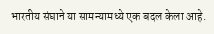भारतीय संघाने या सामन्यामध्ये एक बदल केला आहे.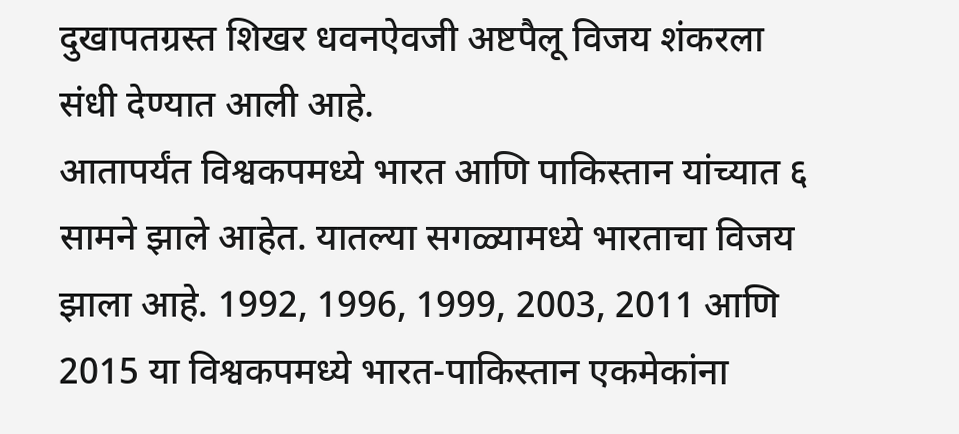दुखापतग्रस्त शिखर धवनऐवजी अष्टपैलू विजय शंकरला संधी देण्यात आली आहे.
आतापर्यंत विश्वकपमध्ये भारत आणि पाकिस्तान यांच्यात ६ सामने झाले आहेत. यातल्या सगळ्यामध्ये भारताचा विजय झाला आहे. 1992, 1996, 1999, 2003, 2011 आणि 2015 या विश्वकपमध्ये भारत-पाकिस्तान एकमेकांना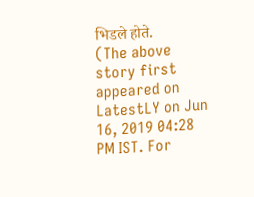भिडले होते.
(The above story first appeared on LatestLY on Jun 16, 2019 04:28 PM IST. For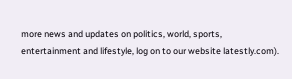more news and updates on politics, world, sports, entertainment and lifestyle, log on to our website latestly.com).